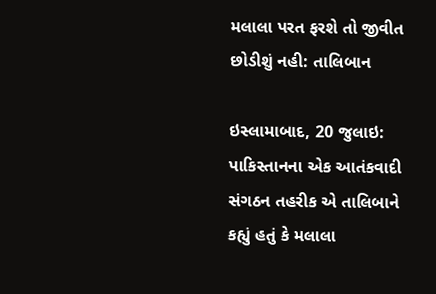મલાલા પરત ફરશે તો જીવીત છોડીશું નહી: તાલિબાન

ઇસ્લામાબાદ, 20 જુલાઇ: પાકિસ્તાનના એક આતંકવાદી સંગઠન તહરીક એ તાલિબાને કહ્યું હતું કે મલાલા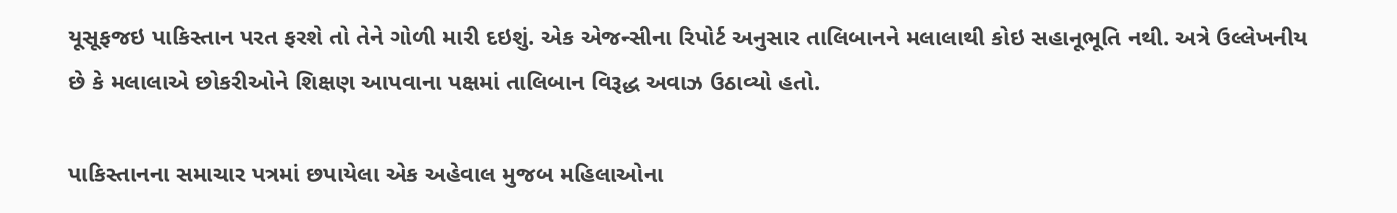યૂસૂફજઇ પાકિસ્તાન પરત ફરશે તો તેને ગોળી મારી દઇશું. એક એજન્સીના રિપોર્ટ અનુસાર તાલિબાનને મલાલાથી કોઇ સહાનૂભૂતિ નથી. અત્રે ઉલ્લેખનીય છે કે મલાલાએ છોકરીઓને શિક્ષણ આપવાના પક્ષમાં તાલિબાન વિરૂદ્ધ અવાઝ ઉઠાવ્યો હતો.

પાકિસ્તાનના સમાચાર પત્રમાં છપાયેલા એક અહેવાલ મુજબ મહિલાઓના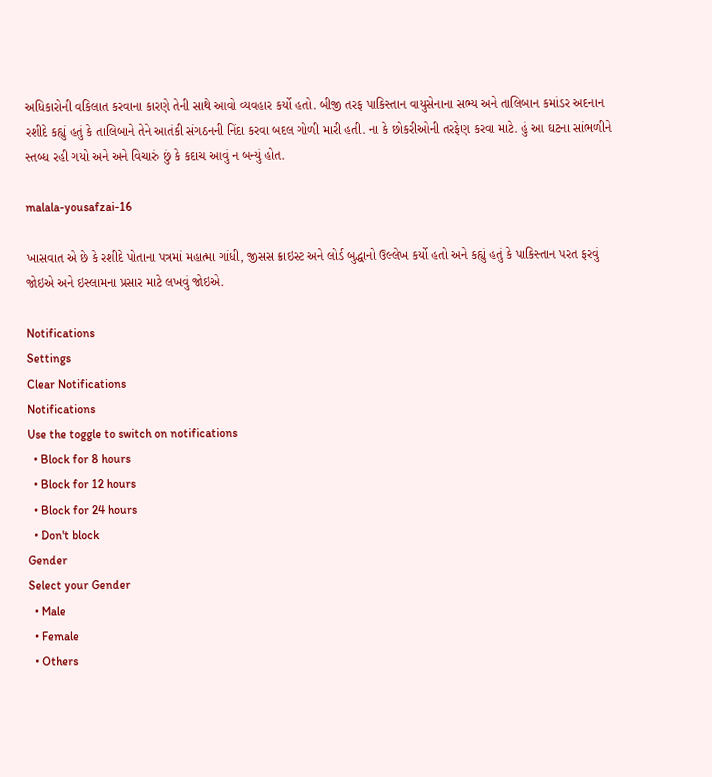અધિકારોની વકિલાત કરવાના કારણે તેની સાથે આવો વ્યવહાર કર્યો હતો. બીજી તરફ પાકિસ્તાન વાયુસેનાના સભ્ય અને તાલિબાન કમાંડર અદનાન રશીદે કહ્યું હતું કે તાલિબાને તેને આતંકી સંગઠનની નિંદા કરવા બદલ ગોળી મારી હતી. ના કે છોકરીઓની તરફેણ કરવા માટે. હું આ ઘટના સાંભળીને સ્તબ્ધ રહી ગયો અને અને વિચારું છું કે કદાચ આવું ન બન્યું હોત.

malala-yousafzai-16

ખાસવાત એ છે કે રશીદે પોતાના પત્રમાં મહાત્મા ગાંધી, જીસસ ક્રાઇસ્ટ અને લોર્ડ બુદ્ધાનો ઉલ્લેખ કર્યો હતો અને કહ્યું હતું કે પાકિસ્તાન પરત ફરવું જોઇએ અને ઇસ્લામના પ્રસાર માટે લખવું જોઇએ.

Notifications
Settings
Clear Notifications
Notifications
Use the toggle to switch on notifications
  • Block for 8 hours
  • Block for 12 hours
  • Block for 24 hours
  • Don't block
Gender
Select your Gender
  • Male
  • Female
  • Others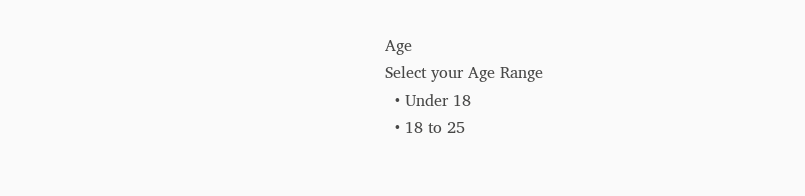Age
Select your Age Range
  • Under 18
  • 18 to 25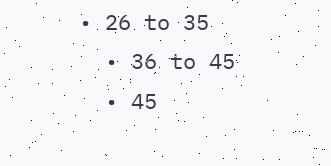• 26 to 35
  • 36 to 45
  • 45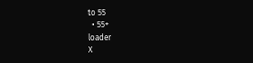to 55
  • 55+
loader
X